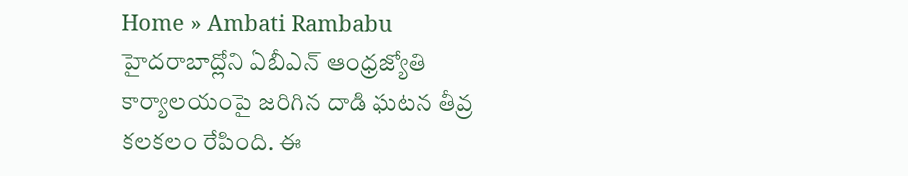Home » Ambati Rambabu
హైదరాబాద్లోని ఏబీఎన్ ఆంధ్రజ్యోతి కార్యాలయంపై జరిగిన దాడి ఘటన తీవ్ర కలకలం రేపింది. ఈ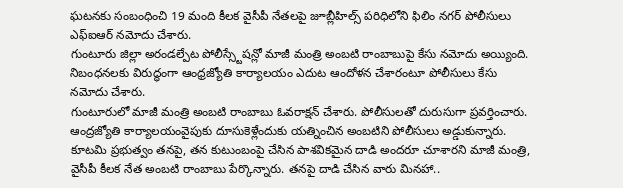ఘటనకు సంబంధించి 19 మంది కీలక వైసీపీ నేతలపై జూబ్లీహిల్స్ పరిధిలోని ఫిలిం నగర్ పోలీసులు ఎఫ్ఐఆర్ నమోదు చేశారు.
గుంటూరు జిల్లా అరండల్పేట పోలీస్స్టేషన్లో మాజీ మంత్రి అంబటి రాంబాబుపై కేసు నమోదు అయ్యింది. నిబంధనలకు విరుద్ధంగా ఆంధ్రజ్యోతి కార్యాలయం ఎదుట ఆందోళన చేశారంటూ పోలీసులు కేసు నమోదు చేశారు.
గుంటూరులో మాజీ మంత్రి అంబటి రాంబాబు ఓవరాక్షన్ చేశారు. పోలీసులతో దురుసుగా ప్రవర్తించారు. ఆంద్రజ్యోతి కార్యాలయంవైపుకు దూసుకెళ్లేందుకు యత్నించిన అంబటిని పోలీసులు అడ్డుకున్నారు.
కూటమి ప్రభుత్వం తనపై, తన కుటుంబంపై చేసిన పాశవికమైన దాడి అందరూ చూశారని మాజీ మంత్రి, వైసీపీ కీలక నేత అంబటి రాంబాబు పేర్కొన్నారు. తనపై దాడి చేసిన వారు మినహా..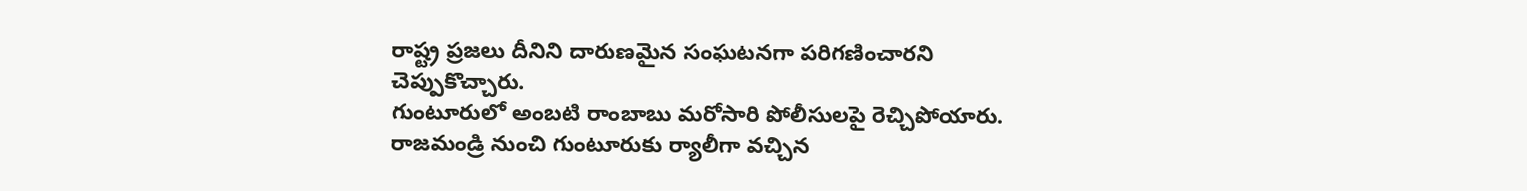రాష్ట్ర ప్రజలు దీనిని దారుణమైన సంఘటనగా పరిగణించారని చెప్పుకొచ్చారు.
గుంటూరులో అంబటి రాంబాబు మరోసారి పోలీసులపై రెచ్చిపోయారు. రాజమండ్రి నుంచి గుంటూరుకు ర్యాలీగా వచ్చిన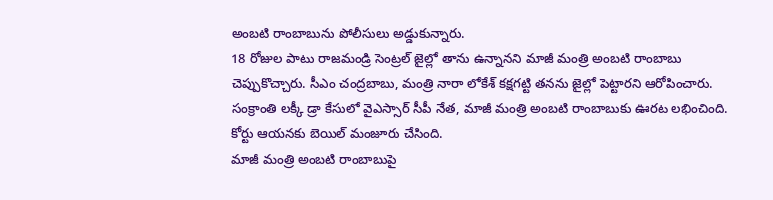అంబటి రాంబాబును పోలీసులు అడ్డుకున్నారు.
18 రోజుల పాటు రాజమండ్రి సెంట్రల్ జైల్లో తాను ఉన్నానని మాజీ మంత్రి అంబటి రాంబాబు చెప్పుకొచ్చారు. సీఎం చంద్రబాబు, మంత్రి నారా లోకేశ్ కక్షగట్టి తనను జైల్లో పెట్టారని ఆరోపించారు.
సంక్రాంతి లక్కీ డ్రా కేసులో వైఎస్సార్ సీపీ నేత, మాజీ మంత్రి అంబటి రాంబాబుకు ఊరట లభించింది. కోర్టు ఆయనకు బెయిల్ మంజూరు చేసింది.
మాజీ మంత్రి అంబటి రాంబాబుపై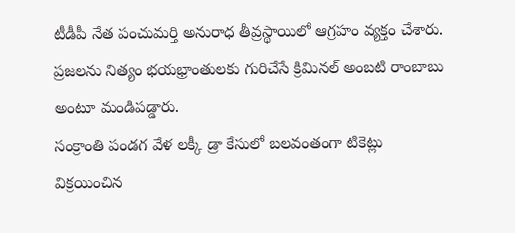టీడీపీ నేత పంచుమర్తి అనురాధ తీవ్రస్థాయిలో ఆగ్రహం వ్యక్తం చేశారు. ప్రజలను నిత్యం భయభ్రాంతులకు గురిచేసే క్రిమినల్ అంబటి రాంబాబు అంటూ మండిపడ్డారు.
సంక్రాంతి పండగ వేళ లక్కీ డ్రా కేసులో బలవంతంగా టికెట్లు విక్రయించిన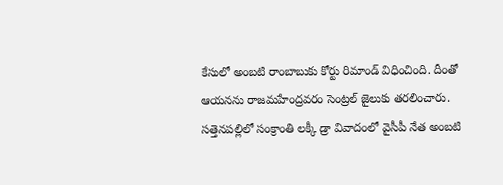కేసులో అంబటి రాంబాబుకు కోర్టు రిమాండ్ విధించింది. దీంతో ఆయనను రాజమహేంద్రవరం సెంట్రల్ జైలుకు తరలించారు.
సత్తెనపల్లిలో సంక్రాంతి లక్కీ డ్రా వివాదంలో వైసీపీ నేత అంబటి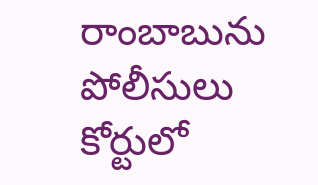రాంబాబును పోలీసులు కోర్టులో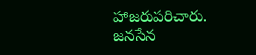హాజరుపరిచారు. జనసేన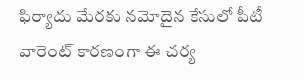ఫిర్యాదు మేరకు నమోదైన కేసులో పీటీ వారెంట్ కారణంగా ఈ చర్య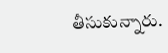తీసుకున్నారు.